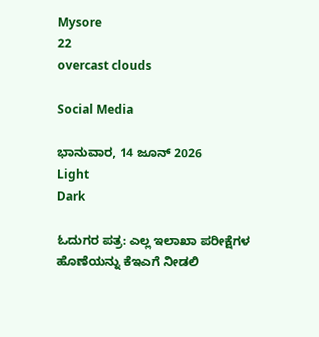Mysore
22
overcast clouds

Social Media

ಭಾನುವಾರ, 14 ಜೂನ್ 2026
Light
Dark

ಓದುಗರ ಪತ್ರ: ಎಲ್ಲ ಇಲಾಖಾ ಪರೀಕ್ಷೆಗಳ ಹೊಣೆಯನ್ನು ಕೆಇಎಗೆ ನೀಡಲಿ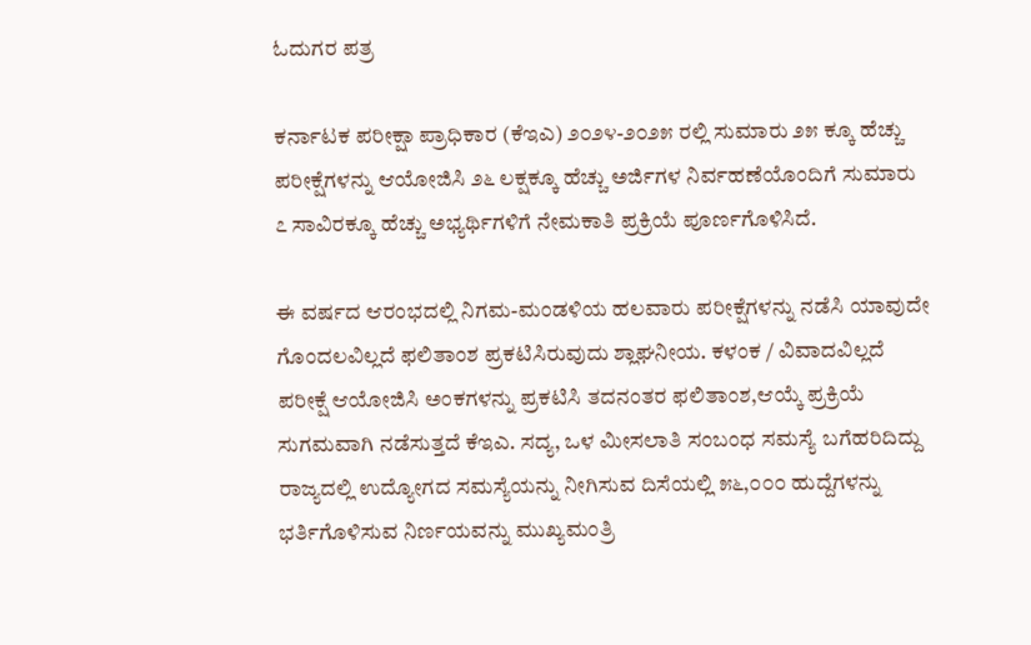ಓದುಗರ ಪತ್ರ

ಕರ್ನಾಟಕ ಪರೀಕ್ಷಾ ಪ್ರಾಧಿಕಾರ (ಕೆಇಎ) ೨೦೨೪-೨೦೨೫ ರಲ್ಲಿ ಸುಮಾರು ೨೫ ಕ್ಕೂ ಹೆಚ್ಚು ಪರೀಕ್ಷೆಗಳನ್ನು ಆಯೋಜಿಸಿ ೨೬ ಲಕ್ಷಕ್ಕೂ ಹೆಚ್ಚು ಅರ್ಜಿಗಳ ನಿರ್ವಹಣೆಯೊಂದಿಗೆ ಸುಮಾರು ೭ ಸಾವಿರಕ್ಕೂ ಹೆಚ್ಚು ಅಭ್ಯರ್ಥಿಗಳಿಗೆ ನೇಮಕಾತಿ ಪ್ರಕ್ರಿಯೆ ಪೂರ್ಣಗೊಳಿಸಿದೆ.

ಈ ವರ್ಷದ ಆರಂಭದಲ್ಲಿ ನಿಗಮ-ಮಂಡಳಿಯ ಹಲವಾರು ಪರೀಕ್ಷೆಗಳನ್ನು ನಡೆಸಿ ಯಾವುದೇ ಗೊಂದಲವಿಲ್ಲದೆ ಫಲಿತಾಂಶ ಪ್ರಕಟಿಸಿರುವುದು ಶ್ಲಾಘನೀಯ. ಕಳಂಕ / ವಿವಾದವಿಲ್ಲದೆ ಪರೀಕ್ಷೆ ಆಯೋಜಿಸಿ ಅಂಕಗಳನ್ನು ಪ್ರಕಟಿಸಿ ತದನಂತರ ಫಲಿತಾಂಶ,ಆಯ್ಕೆ ಪ್ರಕ್ರಿಯೆ ಸುಗಮವಾಗಿ ನಡೆಸುತ್ತದೆ ಕೆಇಎ. ಸದ್ಯ, ಒಳ ಮೀಸಲಾತಿ ಸಂಬಂಧ ಸಮಸ್ಯೆ ಬಗೆಹರಿದಿದ್ದು ರಾಜ್ಯದಲ್ಲಿ ಉದ್ಯೋಗದ ಸಮಸ್ಯೆಯನ್ನು ನೀಗಿಸುವ ದಿಸೆಯಲ್ಲಿ ೫೬,೦೦೦ ಹುದ್ದೆಗಳನ್ನು ಭರ್ತಿಗೊಳಿಸುವ ನಿರ್ಣಯವನ್ನು ಮುಖ್ಯಮಂತ್ರಿ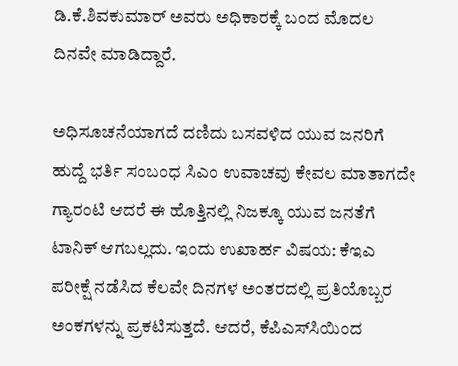ಡಿ.ಕೆ.ಶಿವಕುಮಾರ್ ಅವರು ಅಧಿಕಾರಕ್ಕೆ ಬಂದ ಮೊದಲ ದಿನವೇ ಮಾಡಿದ್ದಾರೆ.

ಅಧಿಸೂಚನೆಯಾಗದೆ ದಣಿದು ಬಸವಳಿದ ಯುವ ಜನರಿಗೆ ಹುದ್ದೆ ಭರ್ತಿ ಸಂಬಂಧ ಸಿಎಂ ಉವಾಚವು ಕೇವಲ ಮಾತಾಗದೇ ಗ್ಯಾರಂಟಿ ಆದರೆ ಈ ಹೊತ್ತಿನಲ್ಲಿ ನಿಜಕ್ಕೂ ಯುವ ಜನತೆಗೆ ಟಾನಿಕ್ ಆಗಬಲ್ಲದು. ಇಂದು ಉಖಾರ್ಹ ವಿಷಯ: ಕೆಇಎ ಪರೀಕ್ಷೆ ನಡೆಸಿದ ಕೆಲವೇ ದಿನಗಳ ಅಂತರದಲ್ಲಿ ಪ್ರತಿಯೊಬ್ಬರ ಅಂಕಗಳನ್ನು ಪ್ರಕಟಿಸುತ್ತದೆ. ಆದರೆ, ಕೆಪಿಎಸ್‌ಸಿಯಿಂದ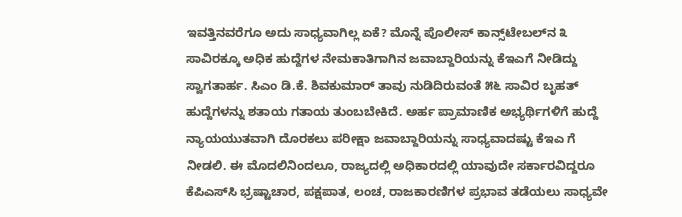ಇವತ್ತಿನವರೆಗೂ ಅದು ಸಾಧ್ಯವಾಗಿಲ್ಲ ಏಕೆ? ಮೊನ್ನೆ ಪೊಲೀಸ್ ಕಾನ್ಸ್‌ಟೇಬಲ್‌ನ ೩ ಸಾವಿರಕ್ಕೂ ಅಧಿಕ ಹುದ್ದೆಗಳ ನೇಮಕಾತಿಗಾಗಿನ ಜವಾಬ್ದಾರಿಯನ್ನು ಕೆಇಎಗೆ ನೀಡಿದ್ದು ಸ್ವಾಗತಾರ್ಹ. ಸಿಎಂ ಡಿ.ಕೆ. ಶಿವಕುಮಾರ್ ತಾವು ನುಡಿದಿರುವಂತೆ ೫೬ ಸಾವಿರ ಬೃಹತ್ ಹುದ್ದೆಗಳನ್ನು ಶತಾಯ ಗತಾಯ ತುಂಬಬೇಕಿದೆ. ಅರ್ಹ ಪ್ರಾಮಾಣಿಕ ಅಭ್ಯರ್ಥಿಗಳಿಗೆ ಹುದ್ದೆ ನ್ಯಾಯಯುತವಾಗಿ ದೊರಕಲು ಪರೀಕ್ಷಾ ಜವಾಬ್ದಾರಿಯನ್ನು ಸಾಧ್ಯವಾದಷ್ಟು ಕೆಇಎ ಗೆ ನೀಡಲಿ. ಈ ಮೊದಲಿನಿಂದಲೂ, ರಾಜ್ಯದಲ್ಲಿ ಅಧಿಕಾರದಲ್ಲಿ ಯಾವುದೇ ಸರ್ಕಾರವಿದ್ದರೂ ಕೆಪಿಎಸ್‌ಸಿ ಭ್ರಷ್ಟಾಚಾರ, ಪಕ್ಷಪಾತ, ಲಂಚ, ರಾಜಕಾರಣಿಗಳ ಪ್ರಭಾವ ತಡೆಯಲು ಸಾಧ್ಯವೇ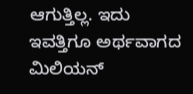ಆಗುತ್ತಿಲ್ಲ. ಇದು ಇವತ್ತಿಗೂ ಅರ್ಥವಾಗದ ಮಿಲಿಯನ್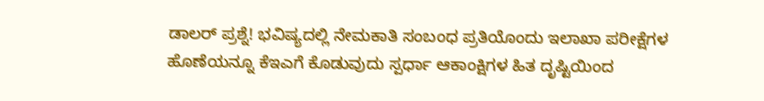ಡಾಲರ್ ಪ್ರಶ್ನೆ! ಭವಿಷ್ಯದಲ್ಲಿ ನೇಮಕಾತಿ ಸಂಬಂಧ ಪ್ರತಿಯೊಂದು ಇಲಾಖಾ ಪರೀಕ್ಷೆಗಳ ಹೊಣೆಯನ್ನೂ ಕೆಇಎಗೆ ಕೊಡುವುದು ಸ್ಪರ್ಧಾ ಆಕಾಂಕ್ಷಿಗಳ ಹಿತ ದೃಷ್ಟಿಯಿಂದ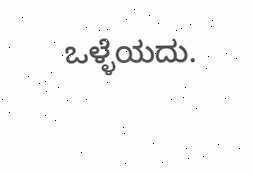ಒಳ್ಳೆಯದು.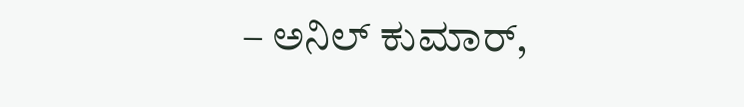– ಅನಿಲ್ ಕುಮಾರ್,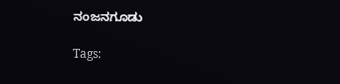ನಂಜನಗೂಡು

Tags: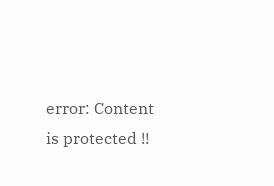error: Content is protected !!